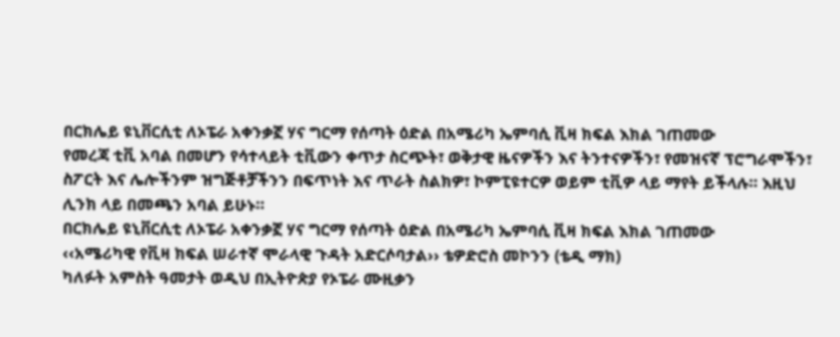በርክሌይ ዩኒቨርሲቲ ለኦፔራ አቀንቃኟ ሃና ግርማ የሰጣት ዕድል በአሜሪካ ኤምባሲ ቪዛ ክፍል እክል ገጠመው
የመረጃ ቲቪ አባል በመሆን የሳተላይት ቲቪውን ቀጥታ ስርጭት፣ ወቅታዊ ዜናዎችን እና ትንተናዎችን፣ የመዝናኛ ፕሮግራሞችን፣ ስፖርት እና ሌሎችንም ዝግጅቶቻችንን በፍጥነት እና ጥራት ስልክዎ፣ ኮምፒዩተርዎ ወይም ቲቪዎ ላይ ማየት ይችላሉ። እዚህ ሊንክ ላይ በመጫን አባል ይሁኑ።
በርክሌይ ዩኒቨርሲቲ ለኦፔራ አቀንቃኟ ሃና ግርማ የሰጣት ዕድል በአሜሪካ ኤምባሲ ቪዛ ክፍል እክል ገጠመው
‹‹አሜሪካዊ የቪዛ ክፍል ሠራተኛ ሞራላዊ ጉዳት አድርሶባታል›› ቴዎድሮስ መኮንን (ቴዲ ማክ)
ካለፉት አምስት ዓመታት ወዲህ በኢትዮጵያ የኦፔራ ሙዚቃን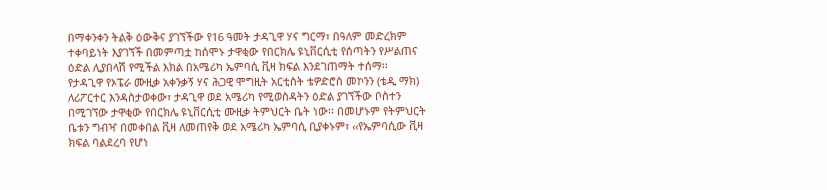በማቀንቀን ትልቅ ዕውቅና ያገኘችው የ16 ዓመት ታዳጊዋ ሃና ግርማ፣ በዓለም መድረክም ተቀባይነት እያገኘች በመምጣቷ ከሰሞኑ ታዋቂው የበርክሌ ዩኒቨርሲቲ የሰጣትን የሥልጠና ዕድል ሊያበላሽ የሚችል እክል በአሜሪካ ኤምባሲ ቪዛ ክፍል እንደገጠማት ተሰማ፡፡
የታዳጊዋ የኦፔራ ሙዚቃ አቀንቃኝ ሃና ሕጋዊ ሞግዚት አርቲስት ቴዎድሮስ መኮንን (ቴዲ ማክ) ለሪፖርተር እንዳስታወቀው፣ ታዳጊዋ ወደ አሜሪካ የሚወስዳትን ዕድል ያገኘችው ቦስተን በሚገኘው ታዋቂው የበርክሌ ዩኒቨርሲቲ ሙዚቃ ትምህርት ቤት ነው፡፡ በመሆኑም የትምህርት ቤቱን ግብዣ በመቀበል ቪዛ ለመጠየቅ ወደ አሜሪካ ኤምባሲ ቢያቀኑም፣ ‹‹የኤምባሲው ቪዛ ክፍል ባልደረባ የሆነ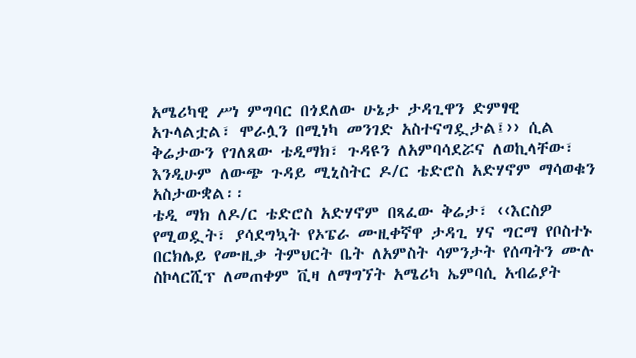አሜሪካዊ ሥነ ምግባር በጎደለው ሁኔታ ታዳጊዋን ድምፃዊ አጉላልቷል፣ ሞራሏን በሚነካ መንገድ አስተናግዷታል፤›› ሲል ቅሬታውን የገለጸው ቴዲማክ፣ ጉዳዩን ለአምባሳደሯና ለወኪላቸው፣ እንዲሁም ለውጭ ጉዳይ ሚኒስትር ዶ/ር ቴድሮስ አድሃኖም ማሳወቁን አስታውቋል፡፡
ቴዲ ማክ ለዶ/ር ቴድሮስ አድሃኖም በጻፈው ቅሬታ፣ ‹‹እርስዎ የሚወዷት፣ ያሳደግኳት የኦፔራ ሙዚቀኛዋ ታዳጊ ሃና ግርማ የቦስተኑ በርክሌይ የሙዚቃ ትምህርት ቤት ለአምስት ሳምንታት የሰጣትን ሙሉ ስኮላርሺፕ ለመጠቀም ቪዛ ለማግኘት አሜሪካ ኤምባሲ አብሬያት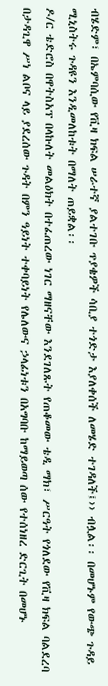ብሄድም፣ በኤምባሲው የቪዛ ክፍል ሠራተኛ ያልተገቡ ጥያቄዎች ሳቢያ ተጎድታ እያለቀሰች ለመሄድ ተገዳለች፤›› ብሏል፡፡ በመሆኑም የውጭ ጉዳይ ሚኒስትሩ ጉዳዩን እንዲመለከቱት በማለት ጠይቋል፡፡
ዶ/ር ቴድሮስ በዋትስአፕ በላኩለት መልዕክት በተፈጠረው ነገር ማዘናቸው እንደገለጹት የጠቆመው ቴዲ ማክ፣ ሥርዓት የጎለደው የቪዛ ክፍል ባልደረባ በታዳጊዋ ሥነ ልቦና ላይ ያደረሰው ጉዳት በምን ዓይነት ተቀባይነት የሌለውና ኃላፊነቱን በአግባቡ ከማይወጣ ሰው የተሰነዘረ ድርጊት በመሆኑ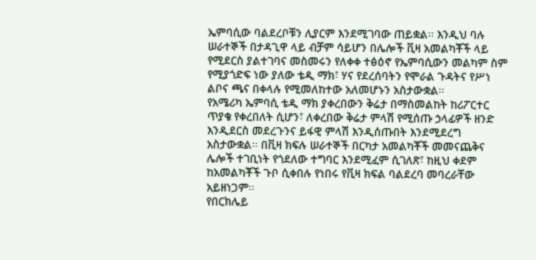ኤምባሲው ባልደረቦቹን ሊያርም እንደሚገባው ጠይቋል፡፡ እንዲህ ባሉ ሠራተኞች በታዳጊዋ ላይ ብቻም ሳይሆን በሌሎች ቪዛ አመልካቾች ላይ የሚደርስ ያልተገባና መስመሩን የለቀቀ ተፅዕኖ የኤምባሲውን መልካም ስም የሚያጎድፍ ነው ያለው ቴዲ ማክ፣ ሃና የደረሰባትን የሞራል ጉዳትና የሥነ ልቦና ጫና በቀላሉ የሚመለከተው አለመሆኑን አስታውቋል፡፡
የአሜሪካ ኤምባሲ ቴዲ ማክ ያቀረበውን ቅሬታ በማስመልከት ከሪፖርተር ጥያቄ የቀረበለት ሲሆን፣ ለቀረበው ቅሬታ ምላሽ የሚሰጡ ኃላፊዎች ዘንድ እንዲደርስ መደረጉንና ይፋዊ ምላሽ እንዲሰጡበት እንደሚደረግ አስታውቋል፡፡ በቪዛ ክፍሉ ሠራተኞች በርካታ አመልካቾች መመናጨቅና ሌሎች ተገቢነት የጎደለው ተግባር እንደሚፈም ሲገለጽ፣ ከዚህ ቀደም ከአመልካቾች ጉቦ ሲቀበሉ የነበሩ የቪዛ ክፍል ባልደረባ መባረራቸው አይዘነጋም፡፡
የበርክሌይ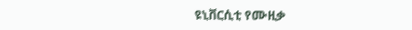ዩኒቨርሲቲ የሙዚቃ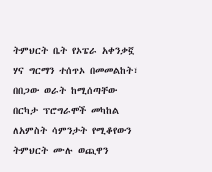ትምህርት ቤት የኦፔራ አቀንቃኟ ሃና ግርማን ተሰጥኦ በመመልከት፣ በበጋው ወራት ከሚሰጣቸው በርካታ ፕሮግራሞች መካከል ለአምስት ሳምንታት የሚቆየውን ትምህርት ሙሉ ወጪዋን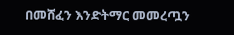በመሸፈን እንድትማር መመረጧን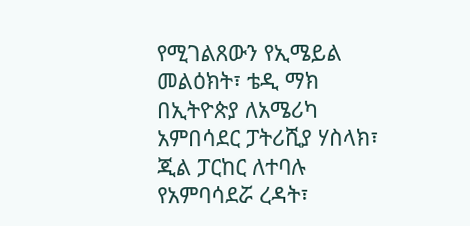የሚገልጸውን የኢሜይል መልዕክት፣ ቴዲ ማክ በኢትዮጵያ ለአሜሪካ አምበሳደር ፓትሪሺያ ሃስላክ፣ ጂል ፓርከር ለተባሉ የአምባሳደሯ ረዳት፣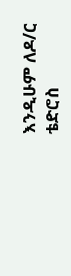እንዲሁም ለዶ/ር ቴድሮስ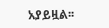አያይዟል፡፡